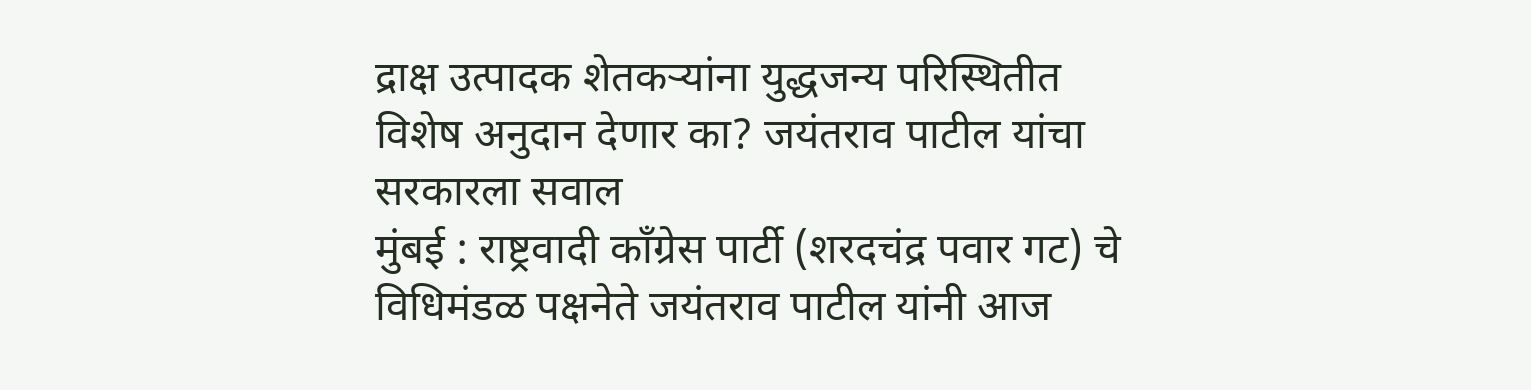द्राक्ष उत्पादक शेतकऱ्यांना युद्धजन्य परिस्थितीत विशेष अनुदान देणार का? जयंतराव पाटील यांचा सरकारला सवाल
मुंबई : राष्ट्रवादी काँग्रेस पार्टी (शरदचंद्र पवार गट) चे विधिमंडळ पक्षनेते जयंतराव पाटील यांनी आज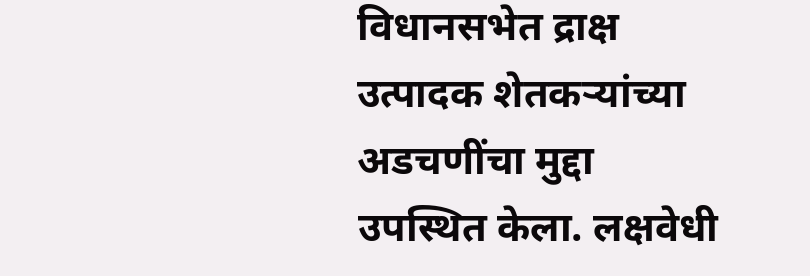विधानसभेत द्राक्ष उत्पादक शेतकऱ्यांच्या अडचणींचा मुद्दा उपस्थित केला. लक्षवेधी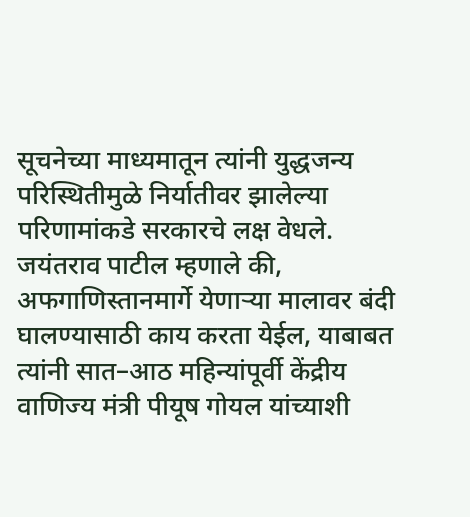सूचनेच्या माध्यमातून त्यांनी युद्धजन्य परिस्थितीमुळे निर्यातीवर झालेल्या परिणामांकडे सरकारचे लक्ष वेधले. जयंतराव पाटील म्हणाले की, अफगाणिस्तानमार्गे येणाऱ्या मालावर बंदी घालण्यासाठी काय करता येईल, याबाबत त्यांनी सात–आठ महिन्यांपूर्वी केंद्रीय वाणिज्य मंत्री पीयूष गोयल यांच्याशी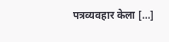पत्रव्यवहार केला […]